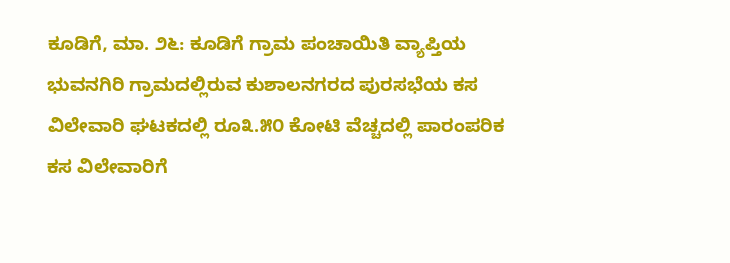ಕೂಡಿಗೆ, ಮಾ. ೨೬: ಕೂಡಿಗೆ ಗ್ರಾಮ ಪಂಚಾಯಿತಿ ವ್ಯಾಪ್ತಿಯ ಭುವನಗಿರಿ ಗ್ರಾಮದಲ್ಲಿರುವ ಕುಶಾಲನಗರದ ಪುರಸಭೆಯ ಕಸ ವಿಲೇವಾರಿ ಘಟಕದಲ್ಲಿ ರೂ೩.೫೦ ಕೋಟಿ ವೆಚ್ಚದಲ್ಲಿ ಪಾರಂಪರಿಕ ಕಸ ವಿಲೇವಾರಿಗೆ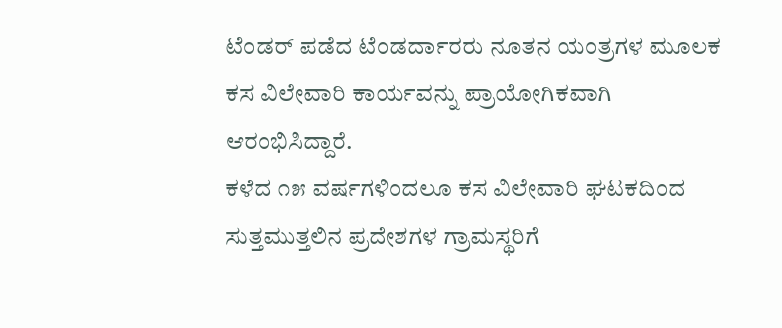ಟೆಂಡರ್ ಪಡೆದ ಟೆಂಡರ್ದಾರರು ನೂತನ ಯಂತ್ರಗಳ ಮೂಲಕ ಕಸ ವಿಲೇವಾರಿ ಕಾರ್ಯವನ್ನು ಪ್ರಾಯೋಗಿಕವಾಗಿ ಆರಂಭಿಸಿದ್ದಾರೆ.
ಕಳೆದ ೧೫ ವರ್ಷಗಳಿಂದಲೂ ಕಸ ವಿಲೇವಾರಿ ಘಟಕದಿಂದ ಸುತ್ತಮುತ್ತಲಿನ ಪ್ರದೇಶಗಳ ಗ್ರಾಮಸ್ಥರಿಗೆ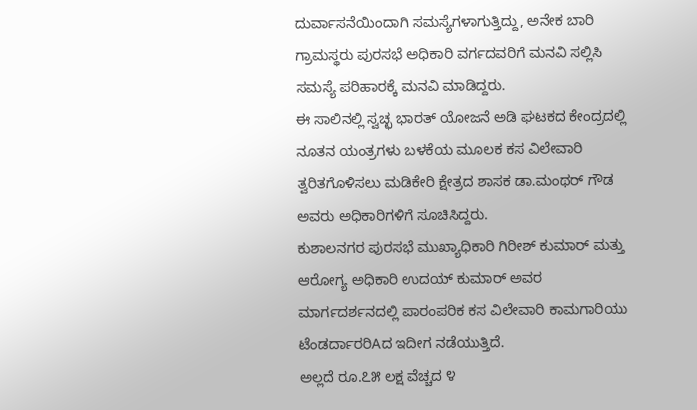ದುರ್ವಾಸನೆಯಿಂದಾಗಿ ಸಮಸ್ಯೆಗಳಾಗುತ್ತಿದ್ದು, ಅನೇಕ ಬಾರಿ ಗ್ರಾಮಸ್ಥರು ಪುರಸಭೆ ಅಧಿಕಾರಿ ವರ್ಗದವರಿಗೆ ಮನವಿ ಸಲ್ಲಿಸಿ ಸಮಸ್ಯೆ ಪರಿಹಾರಕ್ಕೆ ಮನವಿ ಮಾಡಿದ್ದರು.
ಈ ಸಾಲಿನಲ್ಲಿ ಸ್ವಚ್ಛ ಭಾರತ್ ಯೋಜನೆ ಅಡಿ ಘಟಕದ ಕೇಂದ್ರದಲ್ಲಿ ನೂತನ ಯಂತ್ರಗಳು ಬಳಕೆಯ ಮೂಲಕ ಕಸ ವಿಲೇವಾರಿ ತ್ವರಿತಗೊಳಿಸಲು ಮಡಿಕೇರಿ ಕ್ಷೇತ್ರದ ಶಾಸಕ ಡಾ.ಮಂಥರ್ ಗೌಡ ಅವರು ಅಧಿಕಾರಿಗಳಿಗೆ ಸೂಚಿಸಿದ್ದರು.
ಕುಶಾಲನಗರ ಪುರಸಭೆ ಮುಖ್ಯಾಧಿಕಾರಿ ಗಿರೀಶ್ ಕುಮಾರ್ ಮತ್ತು ಆರೋಗ್ಯ ಅಧಿಕಾರಿ ಉದಯ್ ಕುಮಾರ್ ಅವರ ಮಾರ್ಗದರ್ಶನದಲ್ಲಿ ಪಾರಂಪರಿಕ ಕಸ ವಿಲೇವಾರಿ ಕಾಮಗಾರಿಯು ಟೆಂಡರ್ದಾರರಿAದ ಇದೀಗ ನಡೆಯುತ್ತಿದೆ.
ಅಲ್ಲದೆ ರೂ.೭೫ ಲಕ್ಷ ವೆಚ್ಚದ ೪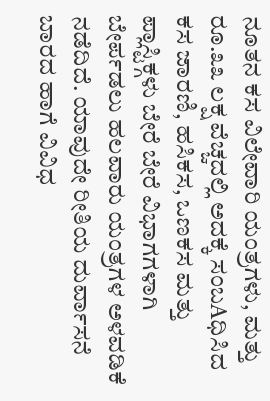ನೂತನ ಕಸ ವಿಲೇವಾರಿ ಯಂತ್ರಗಳು, ಮತ್ತು ರೂ.೩೩ ಲಕ್ಷ ವೆಚ್ಚದಲ್ಲಿ ಅದಕ್ಕೆ ಸಂಬAಧಿಸಿದ ಕಸ ಜಾರಣಿ, ಹಸಿಕಸ, ಒಣಕಸ ಮತ್ತು ಪ್ಲಾಸ್ಟಿಕ್ಗಳು ಬೇರೆ ಬೇರೆ ವಿಭಾಗಗಳಾಗಿ ಬೇರ್ಪಡಲು ಹಲವಾರು ಯಂತ್ರಗಳ ಅಳವಡಿಕೆ ನಡೆದಿದೆ. ಯಾವುದೇ ರೀತಿಯ ದುರ್ವಾಸನೆ ಬಾರದ ಹಾಗೆ ವಿವಿಧ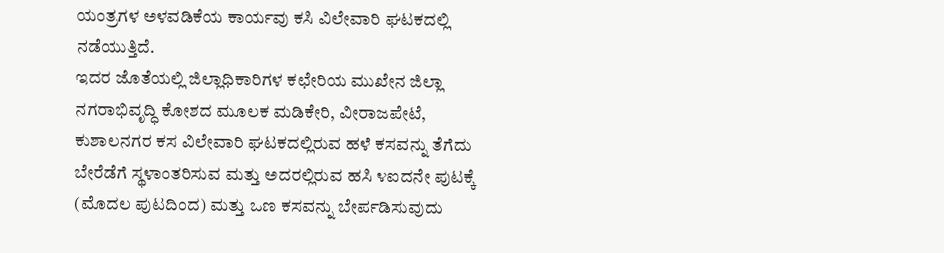ಯಂತ್ರಗಳ ಅಳವಡಿಕೆಯ ಕಾರ್ಯವು ಕಸಿ ವಿಲೇವಾರಿ ಘಟಕದಲ್ಲಿ ನಡೆಯುತ್ತಿದೆ.
ಇದರ ಜೊತೆಯಲ್ಲಿ ಜಿಲ್ಲಾಧಿಕಾರಿಗಳ ಕಛೇರಿಯ ಮುಖೇನ ಜಿಲ್ಲಾ ನಗರಾಭಿವೃದ್ಧಿ ಕೋಶದ ಮೂಲಕ ಮಡಿಕೇರಿ, ವೀರಾಜಪೇಟೆ, ಕುಶಾಲನಗರ ಕಸ ವಿಲೇವಾರಿ ಘಟಕದಲ್ಲಿರುವ ಹಳೆ ಕಸವನ್ನು ತೆಗೆದು ಬೇರೆಡೆಗೆ ಸ್ಥಳಾಂತರಿಸುವ ಮತ್ತು ಅದರಲ್ಲಿರುವ ಹಸಿ ೪ಐದನೇ ಪುಟಕ್ಕೆ
(ಮೊದಲ ಪುಟದಿಂದ) ಮತ್ತು ಒಣ ಕಸವನ್ನು ಬೇರ್ಪಡಿಸುವುದು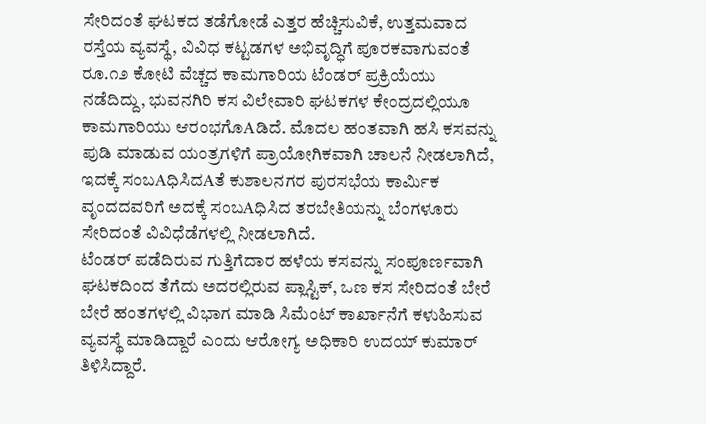ಸೇರಿದಂತೆ ಘಟಕದ ತಡೆಗೋಡೆ ಎತ್ತರ ಹೆಚ್ಚಿಸುವಿಕೆ, ಉತ್ತಮವಾದ ರಸ್ತೆಯ ವ್ಯವಸ್ಥೆ, ವಿವಿಧ ಕಟ್ಟಡಗಳ ಅಭಿವೃದ್ಧಿಗೆ ಪೂರಕವಾಗುವಂತೆ ರೂ.೧೨ ಕೋಟಿ ವೆಚ್ಚದ ಕಾಮಗಾರಿಯ ಟೆಂಡರ್ ಪ್ರಕ್ರಿಯೆಯು ನಡೆದಿದ್ದು, ಭುವನಗಿರಿ ಕಸ ವಿಲೇವಾರಿ ಘಟಕಗಳ ಕೇಂದ್ರದಲ್ಲಿಯೂ ಕಾಮಗಾರಿಯು ಆರಂಭಗೊAಡಿದೆ. ಮೊದಲ ಹಂತವಾಗಿ ಹಸಿ ಕಸವನ್ನು ಪುಡಿ ಮಾಡುವ ಯಂತ್ರಗಳಿಗೆ ಪ್ರಾಯೋಗಿಕವಾಗಿ ಚಾಲನೆ ನೀಡಲಾಗಿದೆ, ಇದಕ್ಕೆ ಸಂಬAಧಿಸಿದAತೆ ಕುಶಾಲನಗರ ಪುರಸಭೆಯ ಕಾರ್ಮಿಕ ವೃಂದದವರಿಗೆ ಅದಕ್ಕೆ ಸಂಬAಧಿಸಿದ ತರಬೇತಿಯನ್ನು ಬೆಂಗಳೂರು ಸೇರಿದಂತೆ ವಿವಿಧೆಡೆಗಳಲ್ಲಿ ನೀಡಲಾಗಿದೆ.
ಟೆಂಡರ್ ಪಡೆದಿರುವ ಗುತ್ತಿಗೆದಾರ ಹಳೆಯ ಕಸವನ್ನು ಸಂಪೂರ್ಣವಾಗಿ ಘಟಕದಿಂದ ತೆಗೆದು ಅದರಲ್ಲಿರುವ ಪ್ಲಾಸ್ಟಿಕ್, ಒಣ ಕಸ ಸೇರಿದಂತೆ ಬೇರೆ ಬೇರೆ ಹಂತಗಳಲ್ಲಿ ವಿಭಾಗ ಮಾಡಿ ಸಿಮೆಂಟ್ ಕಾರ್ಖಾನೆಗೆ ಕಳುಹಿಸುವ ವ್ಯವಸ್ಥೆ ಮಾಡಿದ್ದಾರೆ ಎಂದು ಆರೋಗ್ಯ ಅಧಿಕಾರಿ ಉದಯ್ ಕುಮಾರ್ ತಿಳಿಸಿದ್ದಾರೆ.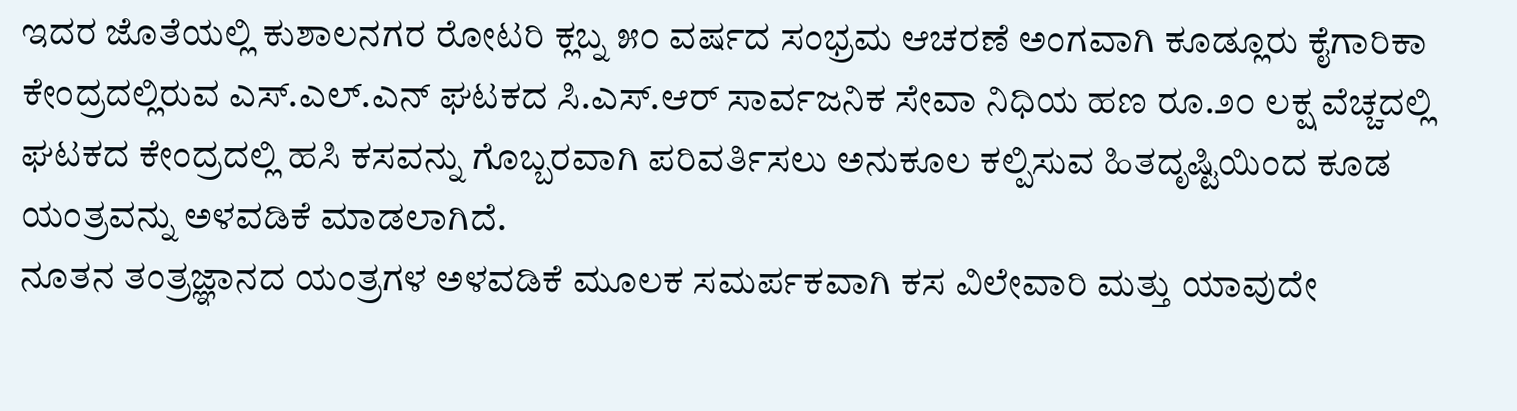ಇದರ ಜೊತೆಯಲ್ಲಿ ಕುಶಾಲನಗರ ರೋಟರಿ ಕ್ಲಬ್ನ ೫೦ ವರ್ಷದ ಸಂಭ್ರಮ ಆಚರಣೆ ಅಂಗವಾಗಿ ಕೂಡ್ಲೂರು ಕೈಗಾರಿಕಾ ಕೇಂದ್ರದಲ್ಲಿರುವ ಎಸ್.ಎಲ್.ಎನ್ ಘಟಕದ ಸಿ.ಎಸ್.ಆರ್ ಸಾರ್ವಜನಿಕ ಸೇವಾ ನಿಧಿಯ ಹಣ ರೂ.೨೦ ಲಕ್ಷ ವೆಚ್ಚದಲ್ಲಿ ಘಟಕದ ಕೇಂದ್ರದಲ್ಲಿ ಹಸಿ ಕಸವನ್ನು ಗೊಬ್ಬರವಾಗಿ ಪರಿವರ್ತಿಸಲು ಅನುಕೂಲ ಕಲ್ಪಿಸುವ ಹಿತದೃಷ್ಟಿಯಿಂದ ಕೂಡ ಯಂತ್ರವನ್ನು ಅಳವಡಿಕೆ ಮಾಡಲಾಗಿದೆ.
ನೂತನ ತಂತ್ರಜ್ಞಾನದ ಯಂತ್ರಗಳ ಅಳವಡಿಕೆ ಮೂಲಕ ಸಮರ್ಪಕವಾಗಿ ಕಸ ವಿಲೇವಾರಿ ಮತ್ತು ಯಾವುದೇ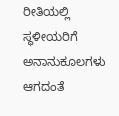ರೀತಿಯಲ್ಲಿ ಸ್ಥಳೀಯರಿಗೆ ಅನಾನುಕೂಲಗಳು ಆಗದಂತೆ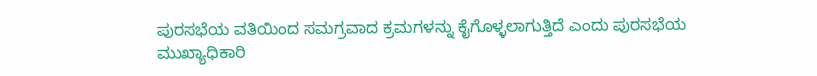ಪುರಸಭೆಯ ವತಿಯಿಂದ ಸಮಗ್ರವಾದ ಕ್ರಮಗಳನ್ನು ಕೈಗೊಳ್ಳಲಾಗುತ್ತಿದೆ ಎಂದು ಪುರಸಭೆಯ ಮುಖ್ಯಾಧಿಕಾರಿ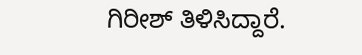ಗಿರೀಶ್ ತಿಳಿಸಿದ್ದಾರೆ.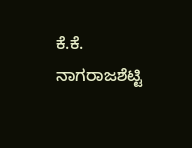ಕೆ.ಕೆ. ನಾಗರಾಜಶೆಟ್ಟಿ